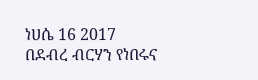ነሀሴ 16 2017
በደብረ ብርሃን የነበሩና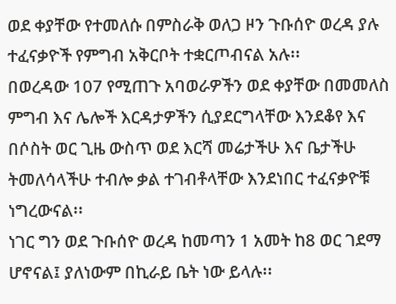ወደ ቀያቸው የተመለሱ በምስራቅ ወለጋ ዞን ጉቡሰዮ ወረዳ ያሉ ተፈናቃዮች የምግብ አቅርቦት ተቋርጦብናል አሉ፡፡
በወረዳው 107 የሚጠጉ አባወራዎችን ወደ ቀያቸው በመመለስ ምግብ እና ሌሎች እርዳታዎችን ሲያደርግላቸው እንደቆየ እና በሶስት ወር ጊዜ ውስጥ ወደ እርሻ መሬታችሁ እና ቤታችሁ ትመለሳላችሁ ተብሎ ቃል ተገብቶላቸው እንደነበር ተፈናቃዮቹ ነግረውናል፡፡
ነገር ግን ወደ ጉቡሰዮ ወረዳ ከመጣን 1 አመት ከ8 ወር ገደማ ሆኖናል፤ ያለነውም በኪራይ ቤት ነው ይላሉ፡፡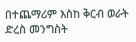በተጨማሪም እስከ ቅርብ ወራት ድረስ መንግስት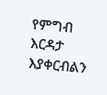የምግብ እርዳታ እያቀርብልን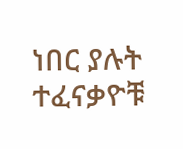ነበር ያሉት ተፈናቃዮቹ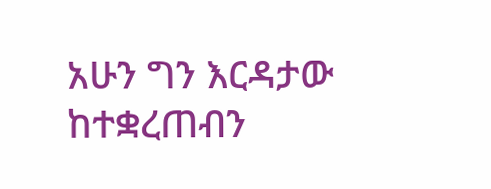አሁን ግን እርዳታው ከተቋረጠብን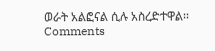ወራት አልፎናል ሲሉ አስረድተዋል፡፡
Comments